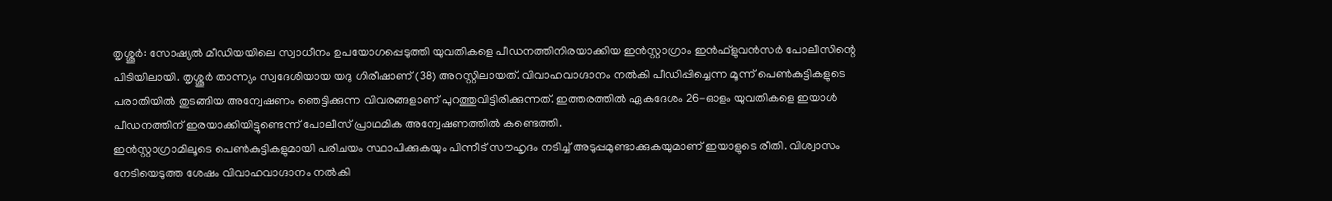തൃശ്ശൂർ: സോഷ്യൽ മീഡിയയിലെ സ്വാധീനം ഉപയോഗപ്പെടുത്തി യുവതികളെ പീഡനത്തിനിരയാക്കിയ ഇൻസ്റ്റാഗ്രാം ഇൻഫ്ളുവൻസർ പോലീസിന്റെ പിടിയിലായി. തൃശ്ശൂർ താന്ന്യം സ്വദേശിയായ യദു ഗിരീഷാണ് (38) അറസ്റ്റിലായത്. വിവാഹവാഗ്ദാനം നൽകി പീഡിപ്പിച്ചെന്ന മൂന്ന് പെൺകുട്ടികളുടെ പരാതിയിൽ തുടങ്ങിയ അന്വേഷണം ഞെട്ടിക്കുന്ന വിവരങ്ങളാണ് പുറത്തുവിട്ടിരിക്കുന്നത്. ഇത്തരത്തിൽ ഏകദേശം 26-ഓളം യുവതികളെ ഇയാൾ പീഡനത്തിന് ഇരയാക്കിയിട്ടുണ്ടെന്ന് പോലീസ് പ്രാഥമിക അന്വേഷണത്തിൽ കണ്ടെത്തി.
ഇൻസ്റ്റാഗ്രാമിലൂടെ പെൺകുട്ടികളുമായി പരിചയം സ്ഥാപിക്കുകയും പിന്നീട് സൗഹൃദം നടിച്ച് അടുപ്പമുണ്ടാക്കുകയുമാണ് ഇയാളുടെ രീതി. വിശ്വാസം നേടിയെടുത്ത ശേഷം വിവാഹവാഗ്ദാനം നൽകി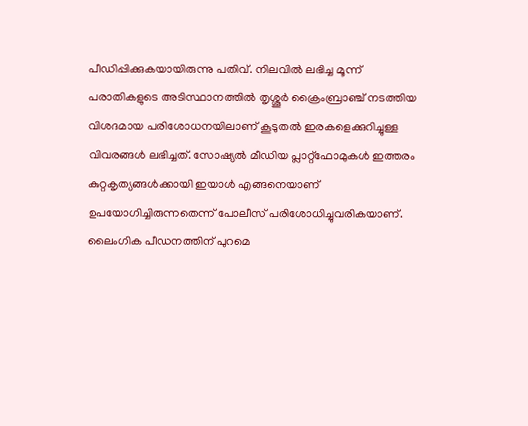പീഡിപ്പിക്കുകയായിരുന്നു പതിവ്. നിലവിൽ ലഭിച്ച മൂന്ന് പരാതികളുടെ അടിസ്ഥാനത്തിൽ തൃശ്ശൂർ ക്രൈംബ്രാഞ്ച് നടത്തിയ വിശദമായ പരിശോധനയിലാണ് കൂടുതൽ ഇരകളെക്കുറിച്ചുള്ള വിവരങ്ങൾ ലഭിച്ചത്. സോഷ്യൽ മീഡിയ പ്ലാറ്റ്ഫോമുകൾ ഇത്തരം കുറ്റകൃത്യങ്ങൾക്കായി ഇയാൾ എങ്ങനെയാണ് ഉപയോഗിച്ചിരുന്നതെന്ന് പോലീസ് പരിശോധിച്ചുവരികയാണ്.
ലൈംഗിക പീഡനത്തിന് പുറമെ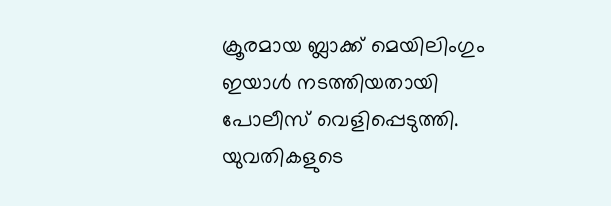ക്രൂരമായ ബ്ലാക്ക് മെയിലിംഗും ഇയാൾ നടത്തിയതായി പോലീസ് വെളിപ്പെടുത്തി. യുവതികളുടെ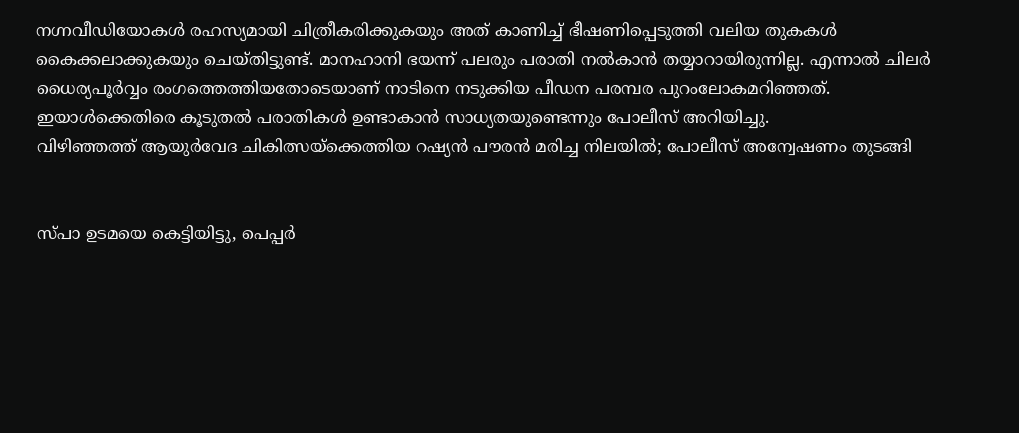നഗ്നവീഡിയോകൾ രഹസ്യമായി ചിത്രീകരിക്കുകയും അത് കാണിച്ച് ഭീഷണിപ്പെടുത്തി വലിയ തുകകൾ കൈക്കലാക്കുകയും ചെയ്തിട്ടുണ്ട്. മാനഹാനി ഭയന്ന് പലരും പരാതി നൽകാൻ തയ്യാറായിരുന്നില്ല. എന്നാൽ ചിലർ ധൈര്യപൂർവ്വം രംഗത്തെത്തിയതോടെയാണ് നാടിനെ നടുക്കിയ പീഡന പരമ്പര പുറംലോകമറിഞ്ഞത്. ഇയാൾക്കെതിരെ കൂടുതൽ പരാതികൾ ഉണ്ടാകാൻ സാധ്യതയുണ്ടെന്നും പോലീസ് അറിയിച്ചു.
വിഴിഞ്ഞത്ത് ആയുർവേദ ചികിത്സയ്ക്കെത്തിയ റഷ്യൻ പൗരൻ മരിച്ച നിലയിൽ; പോലീസ് അന്വേഷണം തുടങ്ങി


സ്പാ ഉടമയെ കെട്ടിയിട്ടു, പെപ്പർ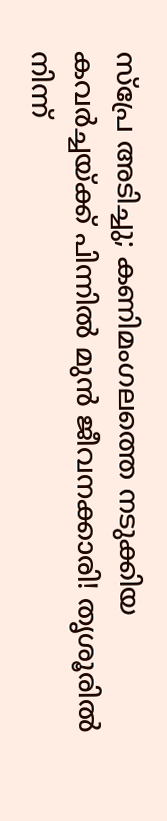സ്പ്രേ അടിച്ചു; കണിമംഗലത്തെ നടുക്കിയ കവർച്ചയ്ക്ക് പിന്നിൽ മുൻ ജീവനക്കാരി! തൃശൂരിൽ നിന്ന്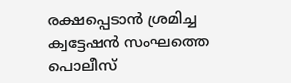രക്ഷപ്പെടാൻ ശ്രമിച്ച ക്വട്ടേഷൻ സംഘത്തെ പൊലീസ്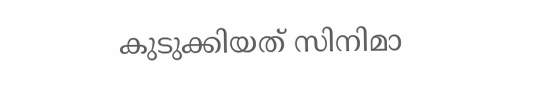കുടുക്കിയത് സിനിമാ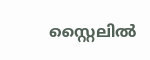സ്റ്റൈലിൽ